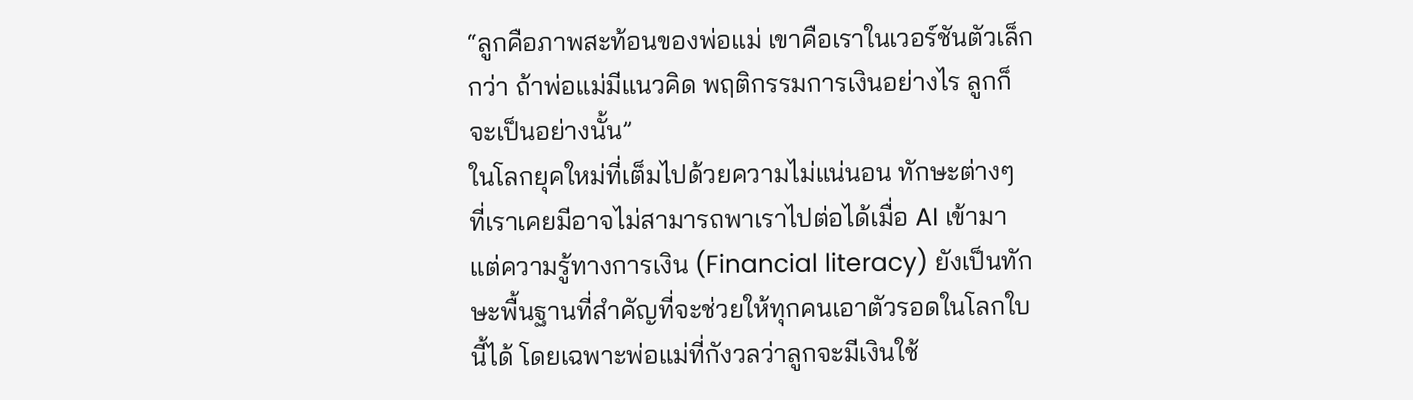“ลูกคือภาพสะท้อนของพ่อแม่ เขาคือเราในเวอร์ชันตัวเล็กกว่า ถ้าพ่อแม่มีแนวคิด พฤติกรรมการเงินอย่างไร ลูกก็จะเป็นอย่างนั้น”
ในโลกยุคใหม่ที่เต็มไปด้วยความไม่แน่นอน ทักษะต่างๆ ที่เราเคยมีอาจไม่สามารถพาเราไปต่อได้เมื่อ AI เข้ามา แต่ความรู้ทางการเงิน (Financial literacy) ยังเป็นทักษะพื้นฐานที่สำคัญที่จะช่วยให้ทุกคนเอาตัวรอดในโลกใบนี้ได้ โดยเฉพาะพ่อแม่ที่กังวลว่าลูกจะมีเงินใช้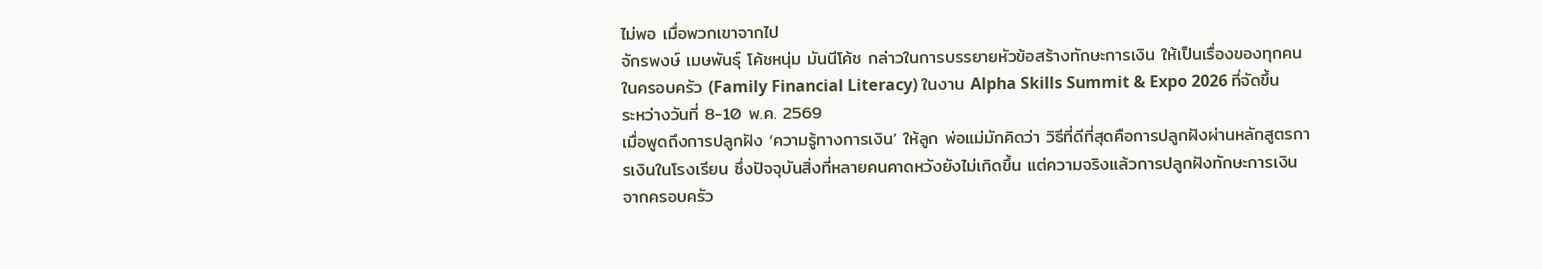ไม่พอ เมื่อพวกเขาจากไป
จักรพงษ์ เมษพันธุ์ โค้ชหนุ่ม มันนีโค้ช กล่าวในการบรรยายหัวข้อสร้างทักษะการเงิน ให้เป็นเรื่องของทุกคนในครอบครัว (Family Financial Literacy) ในงาน Alpha Skills Summit & Expo 2026 ที่จัดขึ้นระหว่างวันที่ 8-10 พ.ค. 2569
เมื่อพูดถึงการปลูกฝัง ‘ความรู้ทางการเงิน’ ให้ลูก พ่อแม่มักคิดว่า วิธีที่ดีที่สุดคือการปลูกฝังผ่านหลักสูตรการเงินในโรงเรียน ซึ่งปัจจุบันสิ่งที่หลายคนคาดหวังยังไม่เกิดขึ้น แต่ความจริงแล้วการปลูกฝังทักษะการเงินจากครอบครัว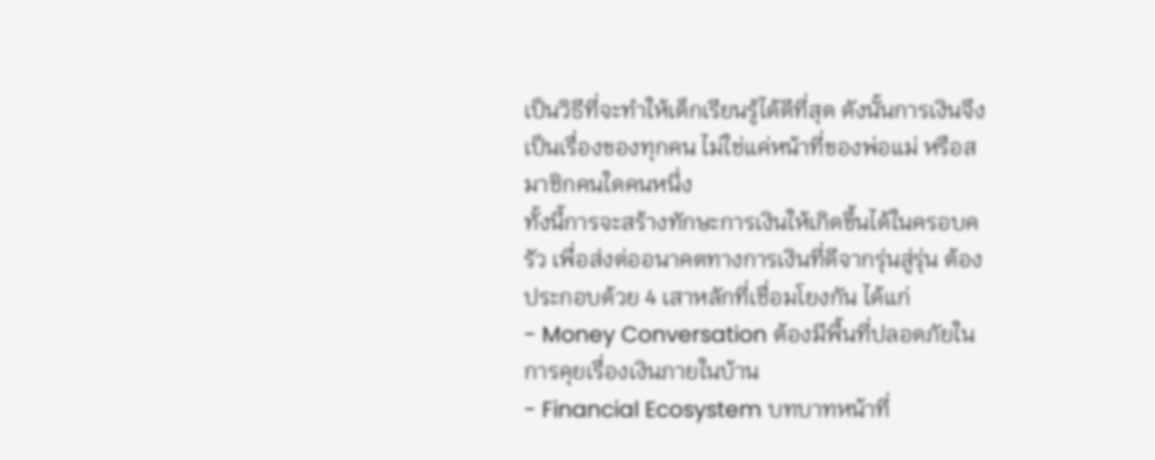เป็นวิธีที่จะทำให้เด็กเรียนรู้ได้ดีที่สุด ดังนั้นการเงินจึงเป็นเรื่องของทุกคน ไม่ใช่แค่หน้าที่ของพ่อแม่ หรือสมาชิกคนใดคนหนึ่ง
ทั้งนี้การจะสร้างทักษะการเงินให้เกิดขึ้นได้ในครอบครัว เพื่อส่งต่ออนาคตทางการเงินที่ดีจากรุ่นสู่รุ่น ต้องประกอบด้วย 4 เสาหลักที่เชื่อมโยงกัน ได้แก่
- Money Conversation ต้องมีพื้นที่ปลอดภัยในการคุยเรื่องเงินภายในบ้าน
- Financial Ecosystem บทบาทหน้าที่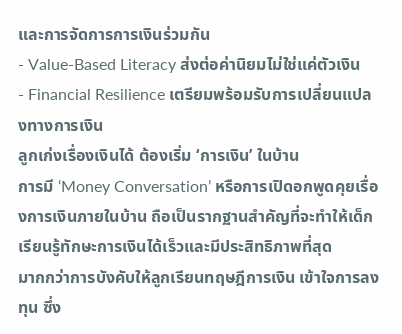และการจัดการการเงินร่วมกัน
- Value-Based Literacy ส่งต่อค่านิยมไม่ใช่แค่ตัวเงิน
- Financial Resilience เตรียมพร้อมรับการเปลี่ยนแปลงทางการเงิน
ลูกเก่งเรื่องเงินได้ ต้องเริ่ม ‘การเงิน’ ในบ้าน
การมี ‘Money Conversation’ หรือการเปิดอกพูดคุยเรื่องการเงินภายในบ้าน ถือเป็นรากฐานสำคัญที่จะทำให้เด็กเรียนรู้ทักษะการเงินได้เร็วและมีประสิทธิภาพที่สุด
มากกว่าการบังคับให้ลูกเรียนทฤษฎีการเงิน เข้าใจการลงทุน ซึ่ง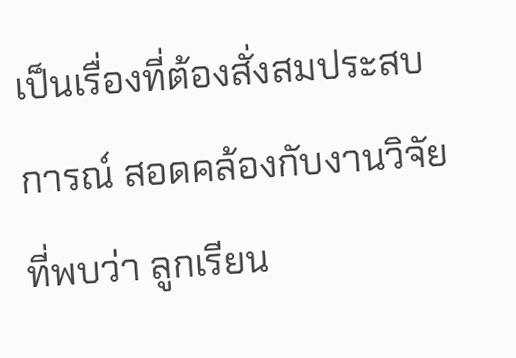เป็นเรื่องที่ต้องสั่งสมประสบการณ์ สอดคล้องกับงานวิจัยที่พบว่า ลูกเรียน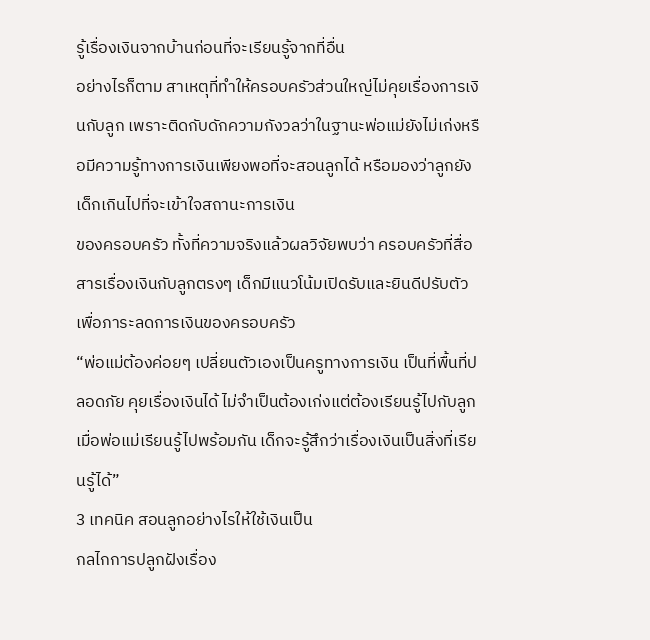รู้เรื่องเงินจากบ้านก่อนที่จะเรียนรู้จากที่อื่น
อย่างไรก็ตาม สาเหตุที่ทำให้ครอบครัวส่วนใหญ่ไม่คุยเรื่องการเงินกับลูก เพราะติดกับดักความกังวลว่าในฐานะพ่อแม่ยังไม่เก่งหรือมีความรู้ทางการเงินเพียงพอที่จะสอนลูกได้ หรือมองว่าลูกยังเด็กเกินไปที่จะเข้าใจสถานะการเงิน
ของครอบครัว ทั้งที่ความจริงแล้วผลวิจัยพบว่า ครอบครัวที่สื่อสารเรื่องเงินกับลูกตรงๆ เด็กมีแนวโน้มเปิดรับและยินดีปรับตัว เพื่อภาระลดการเงินของครอบครัว
“พ่อแม่ต้องค่อยๆ เปลี่ยนตัวเองเป็นครูทางการเงิน เป็นที่พื้นที่ปลอดภัย คุยเรื่องเงินได้ ไม่จำเป็นต้องเก่งแต่ต้องเรียนรู้ไปกับลูก เมื่อพ่อแม่เรียนรู้ไปพร้อมกัน เด็กจะรู้สึกว่าเรื่องเงินเป็นสิ่งที่เรียนรู้ได้”
3 เทคนิค สอนลูกอย่างไรให้ใช้เงินเป็น
กลไกการปลูกฝังเรื่อง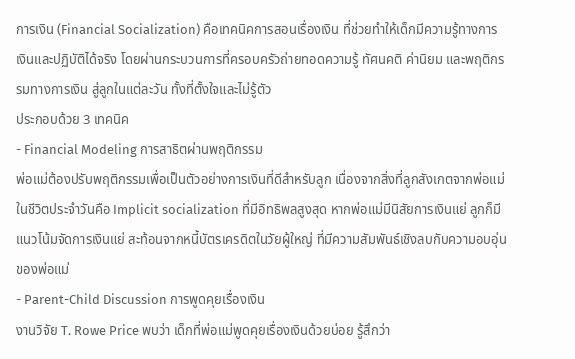การเงิน (Financial Socialization) คือเทคนิคการสอนเรื่องเงิน ที่ช่วยทำให้เด็กมีความรู้ทางการเงินและปฏิบัติได้จริง โดยผ่านกระบวนการที่ครอบครัวถ่ายทอดความรู้ ทัศนคติ ค่านิยม และพฤติกรรมทางการเงิน สู่ลูกในแต่ละวัน ทั้งที่ตั้งใจและไม่รู้ตัว
ประกอบด้วย 3 เทคนิค
- Financial Modeling การสาธิตผ่านพฤติกรรม
พ่อแม่ต้องปรับพฤติกรรมเพื่อเป็นตัวอย่างการเงินที่ดีสำหรับลูก เนื่องจากสิ่งที่ลูกสังเกตจากพ่อแม่ในชีวิตประจำวันคือ Implicit socialization ที่มีอิทธิพลสูงสุด หากพ่อแม่มีนิสัยการเงินแย่ ลูกก็มีแนวโน้มจัดการเงินแย่ สะท้อนจากหนี้บัตรเครดิตในวัยผู้ใหญ่ ที่มีความสัมพันธ์เชิงลบกับความอบอุ่นของพ่อแม่
- Parent-Child Discussion การพูดคุยเรื่องเงิน
งานวิจัย T. Rowe Price พบว่า เด็กที่พ่อแม่พูดคุยเรื่องเงินด้วยบ่อย รู้สึกว่า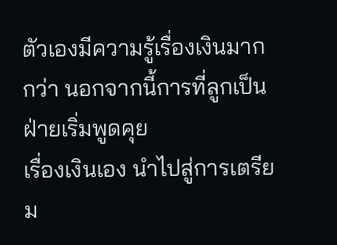ตัวเองมีความรู้เรื่องเงินมากกว่า นอกจากนี้การที่ลูกเป็นฝ่ายเริ่มพูดคุย
เรื่องเงินเอง นำไปสู่การเตรียม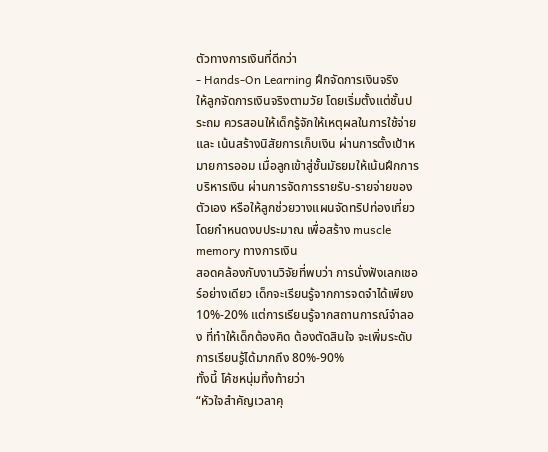ตัวทางการเงินที่ดีกว่า
- Hands-On Learning ฝึกจัดการเงินจริง
ให้ลูกจัดการเงินจริงตามวัย โดยเริ่มตั้งแต่ชั้นประถม ควรสอนให้เด็กรู้จักให้เหตุผลในการใช้จ่าย และ เน้นสร้างนิสัยการเก็บเงิน ผ่านการตั้งเป้าหมายการออม เมื่อลูกเข้าสู่ชั้นมัธยมให้เน้นฝึกการบริหารเงิน ผ่านการจัดการรายรับ-รายจ่ายของตัวเอง หรือให้ลูกช่วยวางแผนจัดทริปท่องเที่ยว โดยกำหนดงบประมาณ เพื่อสร้าง muscle memory ทางการเงิน
สอดคล้องกับงานวิจัยที่พบว่า การนั่งฟังเลกเชอร์อย่างเดียว เด็กจะเรียนรู้จากการจดจำได้เพียง 10%-20% แต่การเรียนรู้จากสถานการณ์จำลอง ที่ทำให้เด็กต้องคิด ต้องตัดสินใจ จะเพิ่มระดับการเรียนรู้ได้มากถึง 80%-90%
ทั้งนี้ โค้ชหนุ่มทิ้งท้ายว่า
“หัวใจสำคัญเวลาคุ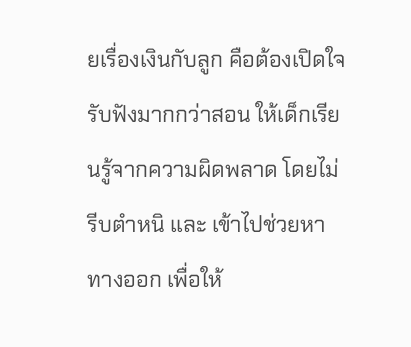ยเรื่องเงินกับลูก คือต้องเปิดใจรับฟังมากกว่าสอน ให้เด็กเรียนรู้จากความผิดพลาด โดยไม่รีบตำหนิ และ เข้าไปช่วยหาทางออก เพื่อให้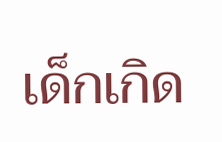เด็กเกิด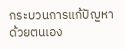กระบวนการแก้ปัญหาด้วยตนเอง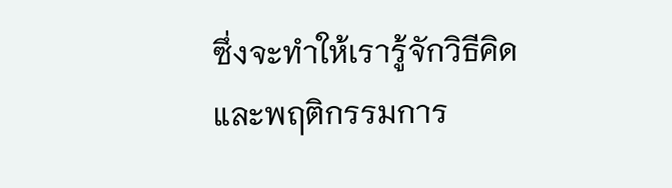ซึ่งจะทำให้เรารู้จักวิธีคิดและพฤติกรรมการ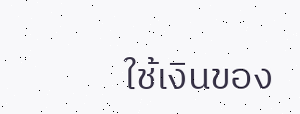ใช้เงินของ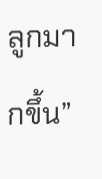ลูกมากขึ้น”